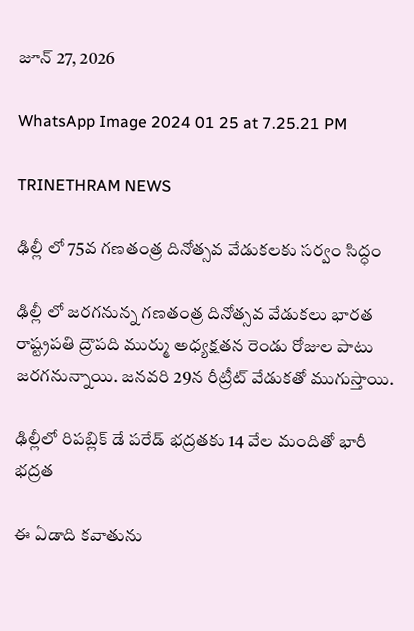జూన్ 27, 2026

WhatsApp Image 2024 01 25 at 7.25.21 PM

TRINETHRAM NEWS

ఢిల్లీ లో 75వ గణతంత్ర దినోత్సవ వేడుకలకు సర్వం సిద్ధం

ఢిల్లీ లో జరగనున్న గణతంత్ర దినోత్సవ వేడుకలు భారత రాష్ట్రపతి ద్రౌపది ముర్ము అధ్యక్షతన రెండు రోజుల పాటు జరగనున్నాయి. జనవరి 29న రీట్రీట్ వేడుకతో ముగుస్తాయి.

ఢిల్లీలో రిపబ్లిక్ డే పరేడ్ భద్రతకు 14 వేల మందితో భారీ భద్రత

ఈ ఏడాది కవాతును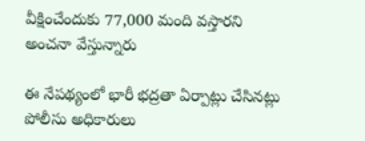వీక్షించేందుకు 77,000 మంది వస్తారని అంచనా వేస్తున్నారు

ఈ నేపథ్యంలో భారీ భద్రతా ఏర్పాట్లు చేసినట్లు పోలీసు అధికారులు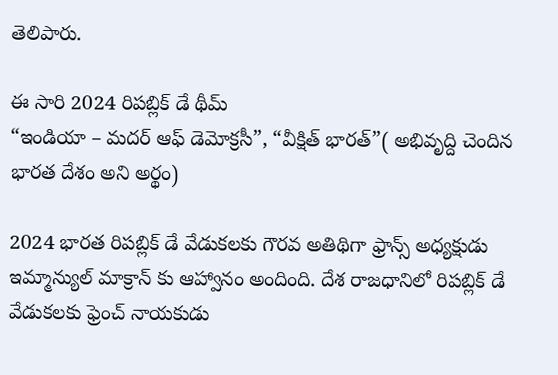తెలిపారు.

ఈ సారి 2024 రిపబ్లిక్ డే థీమ్
“ఇండియా – మదర్ ఆఫ్ డెమోక్రసీ”, “వీక్షిత్ భారత్”( అభివృద్ది చెందిన భారత దేశం అని అర్థం)

2024 భారత రిపబ్లిక్ డే వేడుకలకు గౌరవ అతిథిగా ఫ్రాన్స్ అధ్యక్షుడు ఇమ్మాన్యుల్ మాక్రాన్ కు ఆహ్వానం అందింది. దేశ రాజధానిలో రిపబ్లిక్ డే వేడుకలకు ఫ్రెంచ్ నాయకుడు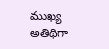ముఖ్య అతిథిగా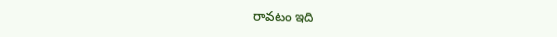రావటం ఇది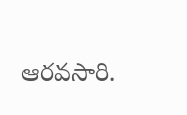ఆరవసారి.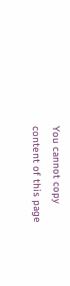You cannot copy content of this page